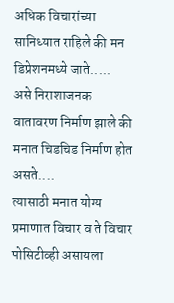अधिक विचारांच्या सानिध्यात राहिले की मन डिप्रेशनमध्ये जाते.....
असे निराशाजनक वातावरण निर्माण झाले की मनात चिडचिड निर्माण होत असते....
त्यासाठी मनात योग्य प्रमाणात विचार व ते विचार पोसिटीव्ही असायला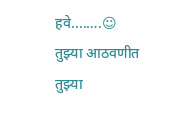हवे....….☺
तुझ्या आठवणीत तुझ्या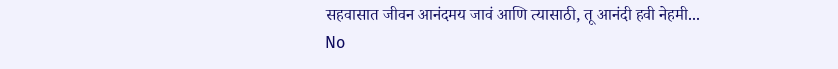सहवासात जीवन आनंदमय जावं आणि त्यासाठी, तू आनंदी हवी नेहमी...
No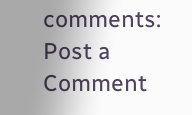comments:
Post a Comment